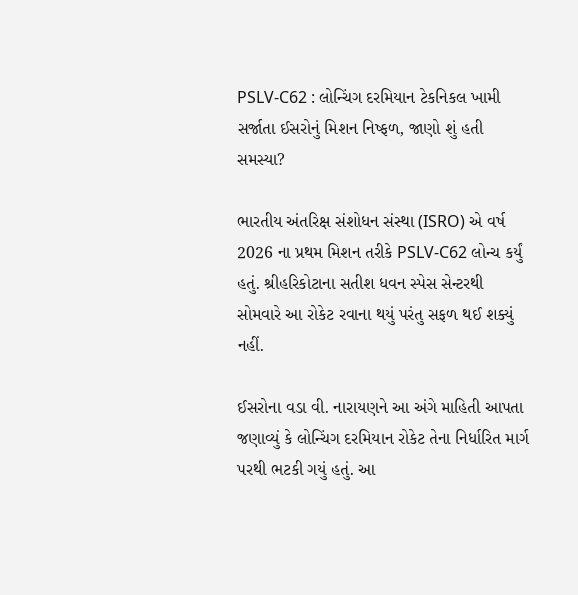PSLV-C62 : લોન્ચિંગ દરમિયાન ટેકનિકલ ખામી સર્જાતા ઈસરોનું મિશન નિષ્ફળ, જાણો શું હતી સમસ્યા?

ભારતીય અંતરિક્ષ સંશોધન સંસ્થા (ISRO) એ વર્ષ 2026 ના પ્રથમ મિશન તરીકે PSLV-C62 લોન્ચ કર્યું હતું. શ્રીહરિકોટાના સતીશ ધવન સ્પેસ સેન્ટરથી સોમવારે આ રોકેટ રવાના થયું પરંતુ સફળ થઈ શક્યું નહીં.

ઈસરોના વડા વી. નારાયણને આ અંગે માહિતી આપતા જણાવ્યું કે લોન્ચિંગ દરમિયાન રોકેટ તેના નિર્ધારિત માર્ગ પરથી ભટકી ગયું હતું. આ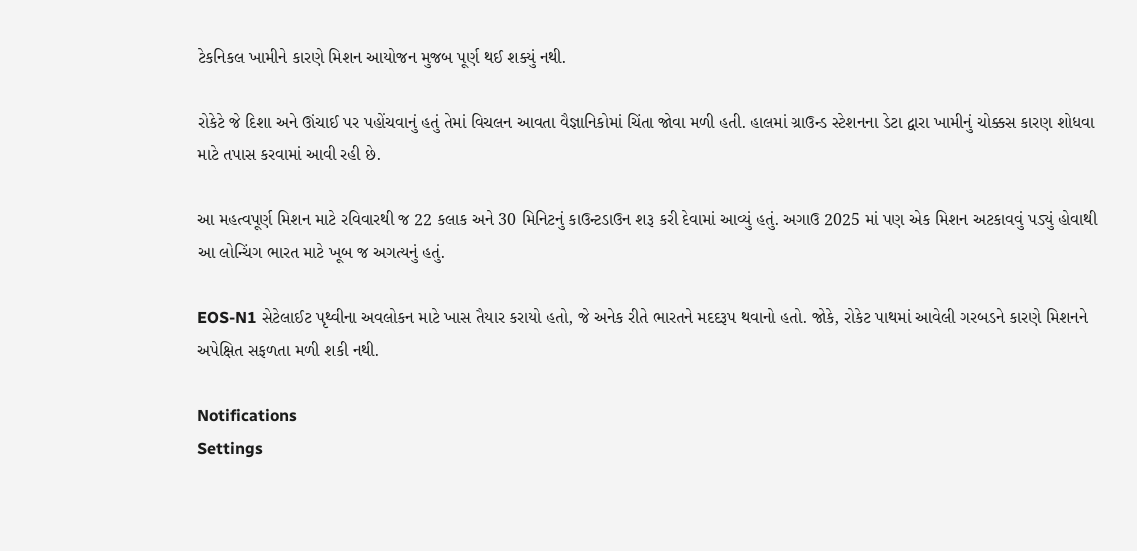ટેકનિકલ ખામીને કારણે મિશન આયોજન મુજબ પૂર્ણ થઈ શક્યું નથી.

રોકેટે જે દિશા અને ઊંચાઈ પર પહોંચવાનું હતું તેમાં વિચલન આવતા વૈજ્ઞાનિકોમાં ચિંતા જોવા મળી હતી. હાલમાં ગ્રાઉન્ડ સ્ટેશનના ડેટા દ્વારા ખામીનું ચોક્કસ કારણ શોધવા માટે તપાસ કરવામાં આવી રહી છે.

આ મહત્વપૂર્ણ મિશન માટે રવિવારથી જ 22 કલાક અને 30 મિનિટનું કાઉન્ટડાઉન શરૂ કરી દેવામાં આવ્યું હતું. અગાઉ 2025 માં પણ એક મિશન અટકાવવું પડ્યું હોવાથી આ લોન્ચિંગ ભારત માટે ખૂબ જ અગત્યનું હતું.

EOS-N1 સેટેલાઈટ પૃથ્વીના અવલોકન માટે ખાસ તૈયાર કરાયો હતો, જે અનેક રીતે ભારતને મદદરૂપ થવાનો હતો. જોકે, રોકેટ પાથમાં આવેલી ગરબડને કારણે મિશનને અપેક્ષિત સફળતા મળી શકી નથી.

Notifications
Settings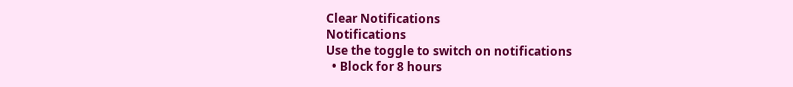Clear Notifications
Notifications
Use the toggle to switch on notifications
  • Block for 8 hours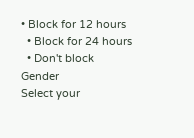• Block for 12 hours
  • Block for 24 hours
  • Don't block
Gender
Select your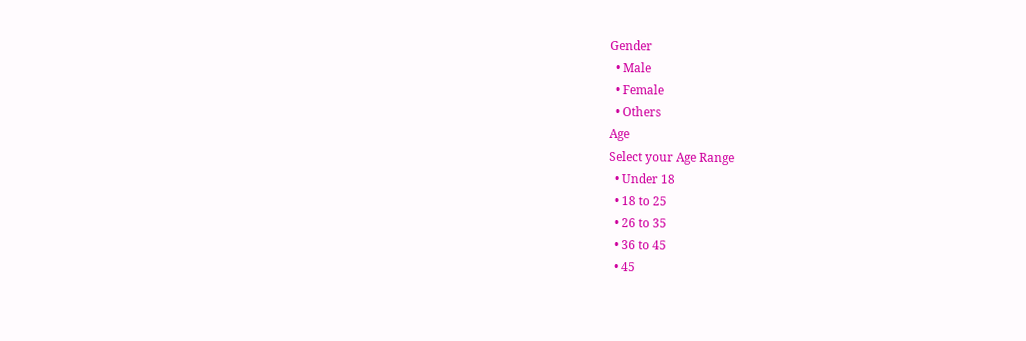Gender
  • Male
  • Female
  • Others
Age
Select your Age Range
  • Under 18
  • 18 to 25
  • 26 to 35
  • 36 to 45
  • 45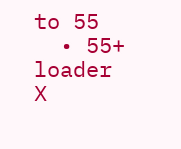to 55
  • 55+
loader
X